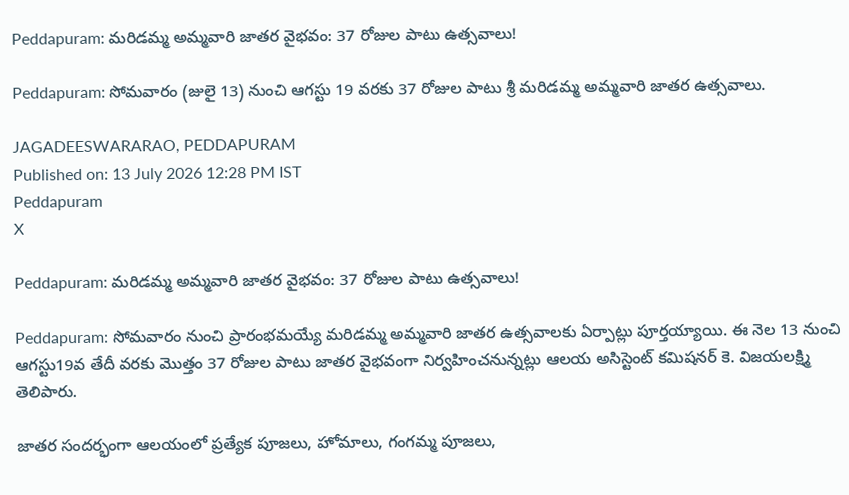Peddapuram: మరిడమ్మ అమ్మవారి జాతర వైభవం: 37 రోజుల పాటు ఉత్సవాలు!

Peddapuram: సోమవారం (జులై 13) నుంచి ఆగస్టు 19 వరకు 37 రోజుల పాటు శ్రీ మరిడమ్మ అమ్మవారి జాతర ఉత్సవాలు.

JAGADEESWARARAO, PEDDAPURAM
Published on: 13 July 2026 12:28 PM IST
Peddapuram
X

Peddapuram: మరిడమ్మ అమ్మవారి జాతర వైభవం: 37 రోజుల పాటు ఉత్సవాలు!

Peddapuram: సోమవారం నుంచి ప్రారంభమయ్యే మరిడమ్మ అమ్మవారి జాతర ఉత్సవాలకు ఏర్పాట్లు పూర్తయ్యాయి. ఈ నెల 13 నుంచి ఆగస్టు19వ తేదీ వరకు మొత్తం 37 రోజుల పాటు జాతర వైభవంగా నిర్వహించనున్నట్లు ఆలయ అసిస్టెంట్ కమిషనర్ కె. విజయలక్ష్మి తెలిపారు.

జాతర సందర్భంగా ఆలయంలో ప్రత్యేక పూజలు, హోమాలు, గంగమ్మ పూజలు,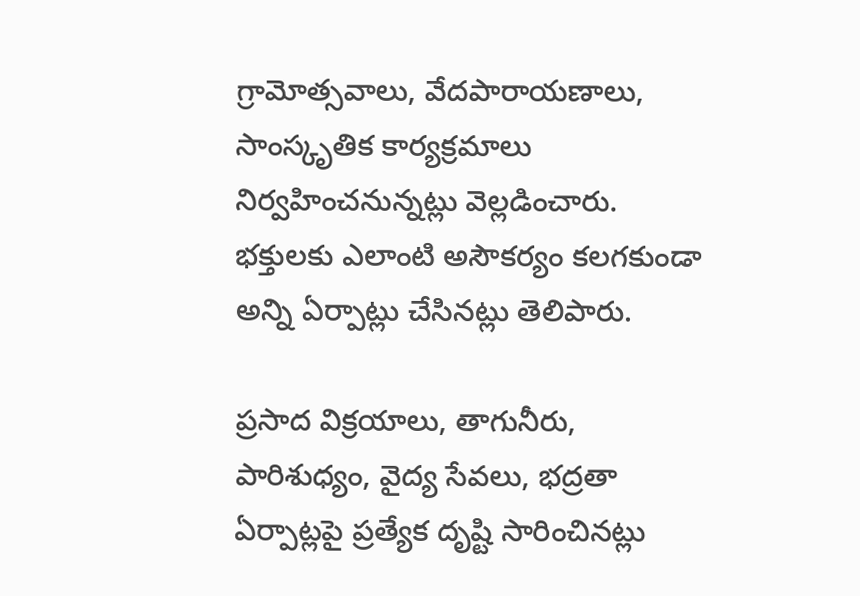గ్రామోత్సవాలు, వేదపారాయణాలు, సాంస్కృతిక కార్యక్రమాలు నిర్వహించనున్నట్లు వెల్లడించారు. భక్తులకు ఎలాంటి అసౌకర్యం కలగకుండా అన్ని ఏర్పాట్లు చేసినట్లు తెలిపారు.

ప్రసాద విక్రయాలు, తాగునీరు, పారిశుధ్యం, వైద్య సేవలు, భద్రతా ఏర్పాట్లపై ప్రత్యేక దృష్టి సారించినట్లు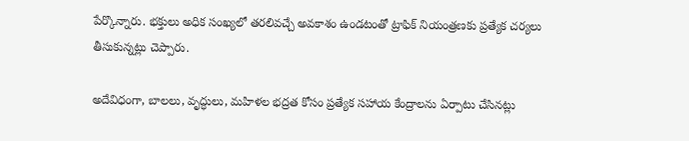పేర్కొన్నారు. భక్తులు అధిక సంఖ్యలో తరలివచ్చే అవకాశం ఉండటంతో ట్రాఫిక్ నియంత్రణకు ప్రత్యేక చర్యలు తీసుకున్నట్లు చెప్పారు.

అదేవిధంగా, బాలలు, వృద్ధులు, మహిళల భద్రత కోసం ప్రత్యేక సహాయ కేంద్రాలను ఏర్పాటు చేసినట్లు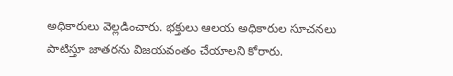అధికారులు వెల్లడించారు. భక్తులు ఆలయ అధికారుల సూచనలు పాటిస్తూ జాతరను విజయవంతం చేయాలని కోరారు.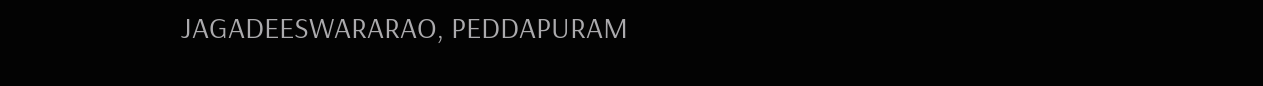JAGADEESWARARAO, PEDDAPURAM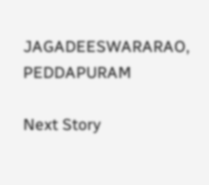JAGADEESWARARAO, PEDDAPURAM

Next Story